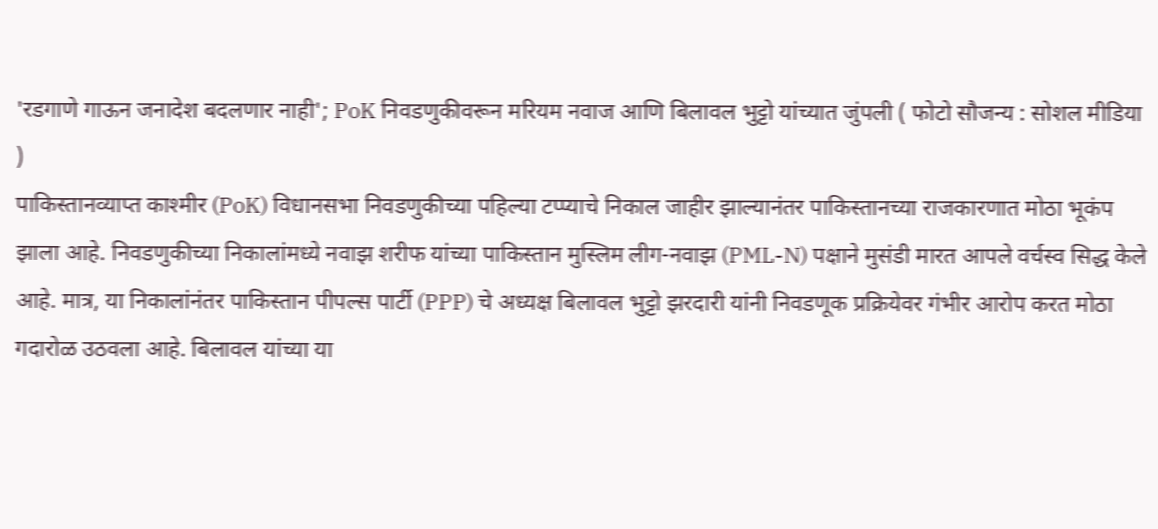'रडगाणे गाऊन जनादेश बदलणार नाही'; PoK निवडणुकीवरून मरियम नवाज आणि बिलावल भुट्टो यांच्यात जुंपली ( फोटो सौजन्य : सोशल मीडिया )
पाकिस्तानव्याप्त काश्मीर (PoK) विधानसभा निवडणुकीच्या पहिल्या टप्प्याचे निकाल जाहीर झाल्यानंतर पाकिस्तानच्या राजकारणात मोठा भूकंप झाला आहे. निवडणुकीच्या निकालांमध्ये नवाझ शरीफ यांच्या पाकिस्तान मुस्लिम लीग-नवाझ (PML-N) पक्षाने मुसंडी मारत आपले वर्चस्व सिद्ध केले आहे. मात्र, या निकालांनंतर पाकिस्तान पीपल्स पार्टी (PPP) चे अध्यक्ष बिलावल भुट्टो झरदारी यांनी निवडणूक प्रक्रियेवर गंभीर आरोप करत मोठा गदारोळ उठवला आहे. बिलावल यांच्या या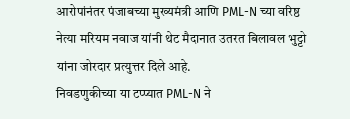आरोपांनंतर पंजाबच्या मुख्यमंत्री आणि PML-N च्या वरिष्ठ नेत्या मरियम नवाज यांनी थेट मैदानात उतरत बिलावल भुट्टो यांना जोरदार प्रत्युत्तर दिले आहे.
निवडणुकीच्या या टप्प्यात PML-N ने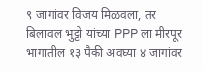९ जागांवर विजय मिळवला, तर बिलावल भुट्टो यांच्या PPP ला मीरपूर भागातील १३ पैकी अवघ्या ४ जागांवर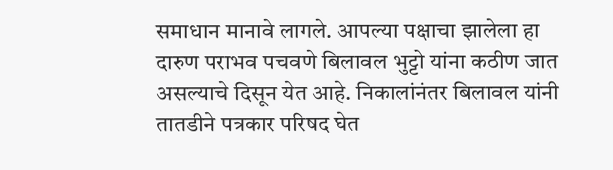समाधान मानावे लागले. आपल्या पक्षाचा झालेला हा दारुण पराभव पचवणे बिलावल भुट्टो यांना कठीण जात असल्याचे दिसून येत आहे. निकालांनंतर बिलावल यांनी तातडीने पत्रकार परिषद घेत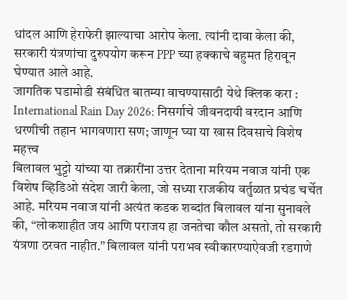धांदल आणि हेराफेरी झाल्याचा आरोप केला. त्यांनी दावा केला की, सरकारी यंत्रणांचा दुरुपयोग करून PPP च्या हक्काचे बहुमत हिरावून घेण्यात आले आहे.
जागतिक घडामोडी संबंधित बातम्या वाचण्यासाठी येथे क्लिक करा : International Rain Day 2026: निसर्गाचे जीवनदायी वरदान आणि धरणीची तहान भागवणारा सण; जाणून घ्या या खास दिवसाचे विशेष महत्त्व
बिलावल भुट्टो यांच्या या तक्रारींना उत्तर देताना मरियम नवाज यांनी एक विशेष व्हिडिओ संदेश जारी केला, जो सध्या राजकीय वर्तुळात प्रचंड चर्चेत आहे. मरियम नवाज यांनी अत्यंत कडक शब्दांत बिलावल यांना सुनावले की, “लोकशाहीत जय आणि पराजय हा जनतेचा कौल असतो, तो सरकारी यंत्रणा ठरवत नाहीत.” बिलावल यांनी पराभव स्वीकारण्याऐवजी रडगाणे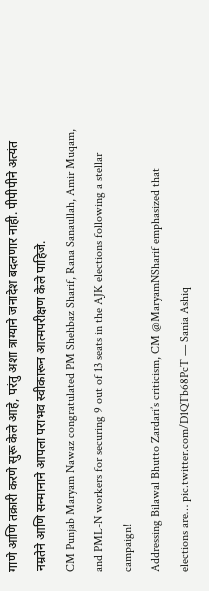गाणे आणि तक्रारी करणे सुरू केले आहे, परंतु अशा त्राग्याने जनादेश बदलणार नाही. पीपीपीने अत्यंत नम्रतेने आणि सन्मानाने आपला पराभव स्वीकारून आत्मपरीक्षण केले पाहिजे.
CM Punjab Maryam Nawaz congratulated PM Shehbaz Sharif, Rana Sanaullah, Amir Muqam, and PML-N workers for securing 9 out of 13 seats in the AJK elections following a stellar campaign!
Addressing Bilawal Bhutto Zardari’s criticism, CM @MaryamNSharif emphasized that elections are… pic.twitter.com/D1QTb68PcT — Sania Ashiq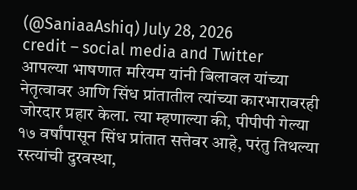(@SaniaaAshiq) July 28, 2026
credit – social media and Twitter
आपल्या भाषणात मरियम यांनी बिलावल यांच्या नेतृत्वावर आणि सिंध प्रांतातील त्यांच्या कारभारावरही जोरदार प्रहार केला. त्या म्हणाल्या की, पीपीपी गेल्या १७ वर्षांपासून सिंध प्रांतात सत्तेवर आहे, परंतु तिथल्या रस्त्यांची दुरवस्था,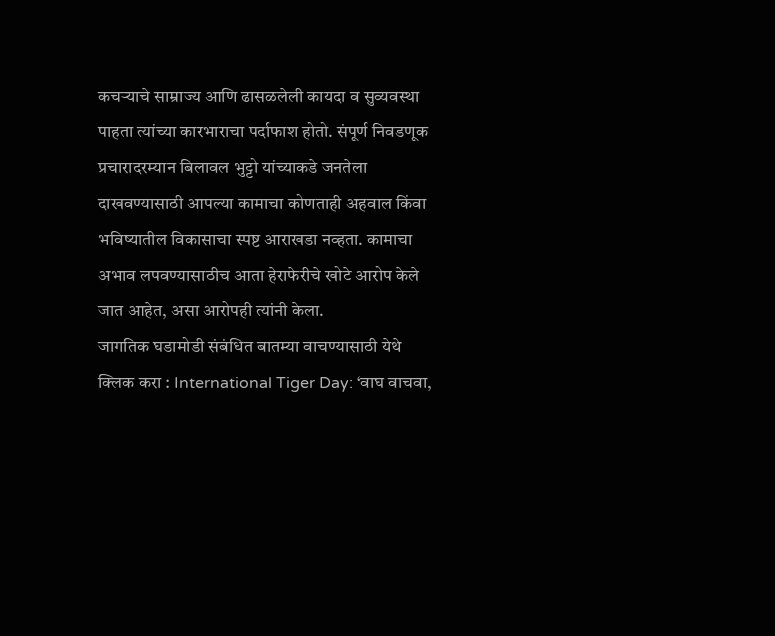कचऱ्याचे साम्राज्य आणि ढासळलेली कायदा व सुव्यवस्था पाहता त्यांच्या कारभाराचा पर्दाफाश होतो. संपूर्ण निवडणूक प्रचारादरम्यान बिलावल भुट्टो यांच्याकडे जनतेला दाखवण्यासाठी आपल्या कामाचा कोणताही अहवाल किंवा भविष्यातील विकासाचा स्पष्ट आराखडा नव्हता. कामाचा अभाव लपवण्यासाठीच आता हेराफेरीचे खोटे आरोप केले जात आहेत, असा आरोपही त्यांनी केला.
जागतिक घडामोडी संबंधित बातम्या वाचण्यासाठी येथे क्लिक करा : International Tiger Day: ‘वाघ वाचवा,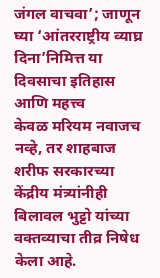जंगल वाचवा’; जाणून घ्या ‘आंतरराष्ट्रीय व्याघ्र दिना’निमित्त या दिवसाचा इतिहास आणि महत्त्व
केवळ मरियम नवाजच नव्हे, तर शाहबाज शरीफ सरकारच्या केंद्रीय मंत्र्यांनीही बिलावल भुट्टो यांच्या वक्तव्याचा तीव्र निषेध केला आहे.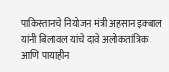पाकिस्तानचे नियोजन मंत्री अहसान इक्बाल यांनी बिलावल यांचे दावे अलोकतांत्रिक आणि पायाहीन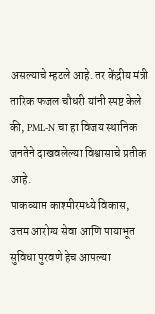असल्याचे म्हटले आहे. तर केंद्रीय मंत्री तारिक फजल चौधरी यांनी स्पष्ट केले की, PML-N चा हा विजय स्थानिक जनतेने दाखवलेल्या विश्वासाचे प्रतीक आहे.
पाकव्याप्त काश्मीरमध्ये विकास, उत्तम आरोग्य सेवा आणि पायाभूत सुविधा पुरवणे हेच आपल्या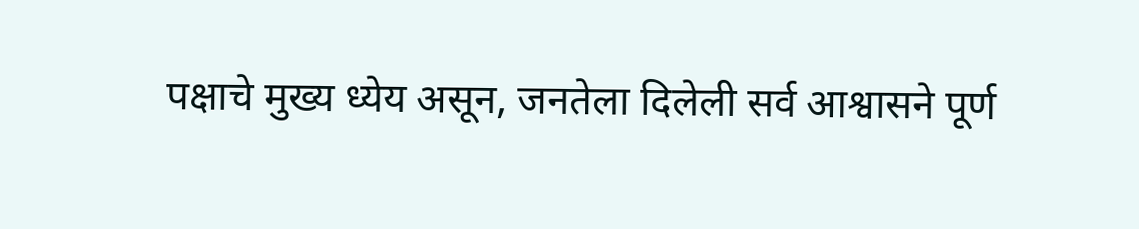पक्षाचे मुख्य ध्येय असून, जनतेला दिलेली सर्व आश्वासने पूर्ण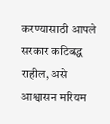करण्यासाठी आपले सरकार कटिबद्ध राहील, असे आश्वासन मरियम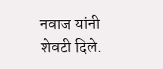नवाज यांनी शेवटी दिले.